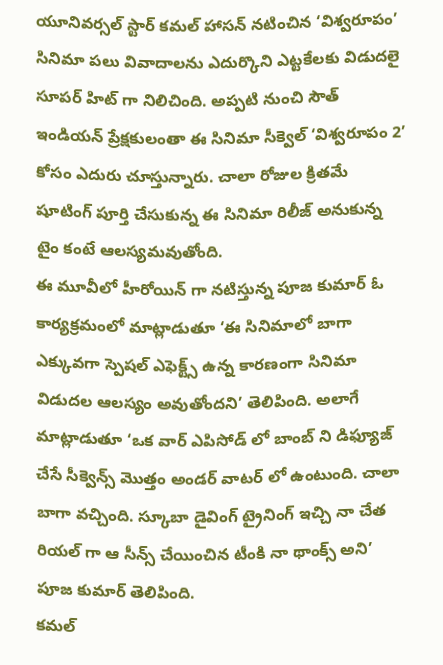యూనివర్సల్ స్టార్ కమల్ హాసన్ నటించిన ‘విశ్వరూపం’ సినిమా పలు వివాదాలను ఎదుర్కొని ఎట్టకేలకు విడుదలై సూపర్ హిట్ గా నిలిచింది. అప్పటి నుంచి సౌత్ ఇండియన్ ప్రేక్షకులంతా ఈ సినిమా సీక్వెల్ ‘విశ్వరూపం 2’ కోసం ఎదురు చూస్తున్నారు. చాలా రోజుల క్రితమే షూటింగ్ పూర్తి చేసుకున్న ఈ సినిమా రిలీజ్ అనుకున్న టైం కంటే ఆలస్యమవుతోంది.
ఈ మూవీలో హీరోయిన్ గా నటిస్తున్న పూజ కుమార్ ఓ కార్యక్రమంలో మాట్లాడుతూ ‘ఈ సినిమాలో బాగా ఎక్కువగా స్పెషల్ ఎఫెక్ట్స్ ఉన్న కారణంగా సినిమా విడుదల ఆలస్యం అవుతోందని’ తెలిపింది. అలాగే మాట్లాడుతూ ‘ఒక వార్ ఎపిసోడ్ లో బాంబ్ ని డిఫ్యూజ్ చేసే సీక్వెన్స్ మొత్తం అండర్ వాటర్ లో ఉంటుంది. చాలా బాగా వచ్చింది. స్కూబా డైవింగ్ ట్రైనింగ్ ఇచ్చి నా చేత రియల్ గా ఆ సీన్స్ చేయించిన టీంకి నా థాంక్స్ అని’ పూజ కుమార్ తెలిపింది.
కమల్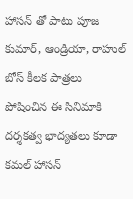హాసన్ తో పాటు పూజ కుమార్, ఆండ్రియా, రాహుల్ బోస్ కీలక పాత్రలు పోషించిన ఈ సినిమాకి దర్శకత్వ భాద్యతలు కూడా కమల్ హాసన్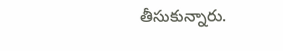తీసుకున్నారు.